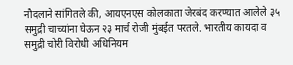नौदलाने सांगितले की, आयएनएस कोलकाता जेरबंद करण्यात आलेले ३५ समुद्री चाच्यांना घेऊन २३ मार्च रोजी मुंबईत परतले. भारतीय कायदा व समुद्री चोरी विरोधी अधिनियम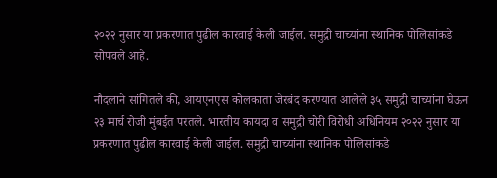२०२२ नुसार या प्रकरणात पुढील कारवाई केली जाईल. समुद्री चाच्यांना स्थानिक पोलिसांकडे सोपवले आहे.

नौदलाने सांगितले की, आयएनएस कोलकाता जेरबंद करण्यात आलेले ३५ समुद्री चाच्यांना घेऊन २३ मार्च रोजी मुंबईत परतले. भारतीय कायदा व समुद्री चोरी विरोधी अधिनियम २०२२ नुसार या प्रकरणात पुढील कारवाई केली जाईल. समुद्री चाच्यांना स्थानिक पोलिसांकडे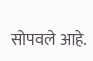सोपवले आहे.